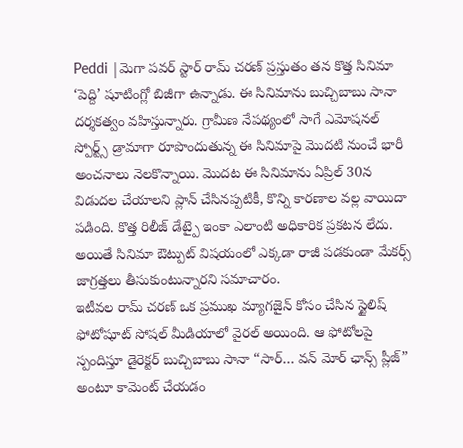Peddi |మెగా పవర్ స్టార్ రామ్ చరణ్ ప్రస్తుతం తన కొత్త సినిమా ‘పెద్ది’ షూటింగ్లో బిజీగా ఉన్నాడు. ఈ సినిమాను బుచ్చిబాబు సానా దర్శకత్వం వహిస్తున్నారు. గ్రామీణ నేపథ్యంలో సాగే ఎమోషనల్ స్పోర్ట్స్ డ్రామాగా రూపొందుతున్న ఈ సినిమాపై మొదటి నుంచే భారీ అంచనాలు నెలకొన్నాయి. మొదట ఈ సినిమాను ఏప్రిల్ 30న విడుదల చేయాలని ప్లాన్ చేసినప్పటికీ, కొన్ని కారణాల వల్ల వాయిదా పడింది. కొత్త రిలీజ్ డేట్పై ఇంకా ఎలాంటి అధికారిక ప్రకటన లేదు. అయితే సినిమా ఔట్పుట్ విషయంలో ఎక్కడా రాజీ పడకుండా మేకర్స్ జాగ్రత్తలు తీసుకుంటున్నారని సమాచారం.
ఇటీవల రామ్ చరణ్ ఒక ప్రముఖ మ్యాగజైన్ కోసం చేసిన స్టైలిష్ ఫోటోషూట్ సోషల్ మీడియాలో వైరల్ అయింది. ఆ ఫోటోలపై స్పందిస్తూ డైరెక్టర్ బుచ్చిబాబు సానా “సార్… వన్ మోర్ ఛాన్స్ ప్లీజ్” అంటూ కామెంట్ చేయడం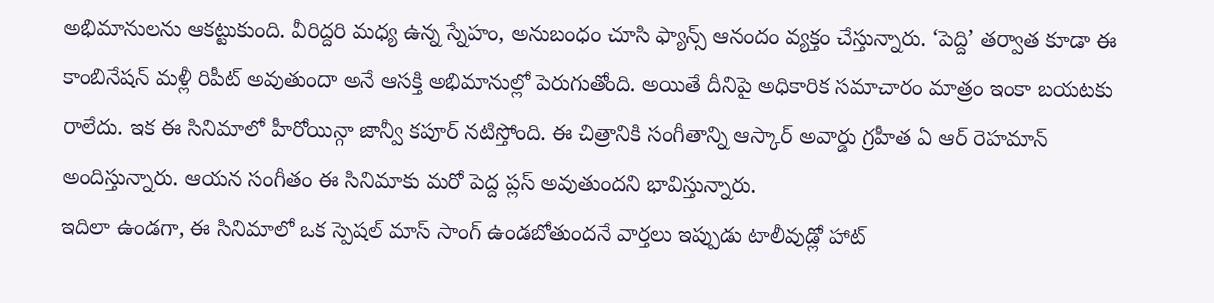అభిమానులను ఆకట్టుకుంది. వీరిద్దరి మధ్య ఉన్న స్నేహం, అనుబంధం చూసి ఫ్యాన్స్ ఆనందం వ్యక్తం చేస్తున్నారు. ‘పెద్ది’ తర్వాత కూడా ఈ కాంబినేషన్ మళ్లీ రిపీట్ అవుతుందా అనే ఆసక్తి అభిమానుల్లో పెరుగుతోంది. అయితే దీనిపై అధికారిక సమాచారం మాత్రం ఇంకా బయటకు రాలేదు. ఇక ఈ సినిమాలో హీరోయిన్గా జాన్వీ కపూర్ నటిస్తోంది. ఈ చిత్రానికి సంగీతాన్ని ఆస్కార్ అవార్డు గ్రహీత ఏ ఆర్ రెహమాన్ అందిస్తున్నారు. ఆయన సంగీతం ఈ సినిమాకు మరో పెద్ద ప్లస్ అవుతుందని భావిస్తున్నారు.
ఇదిలా ఉండగా, ఈ సినిమాలో ఒక స్పెషల్ మాస్ సాంగ్ ఉండబోతుందనే వార్తలు ఇప్పుడు టాలీవుడ్లో హాట్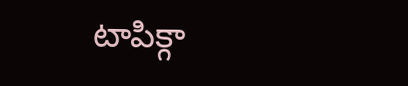టాపిక్గా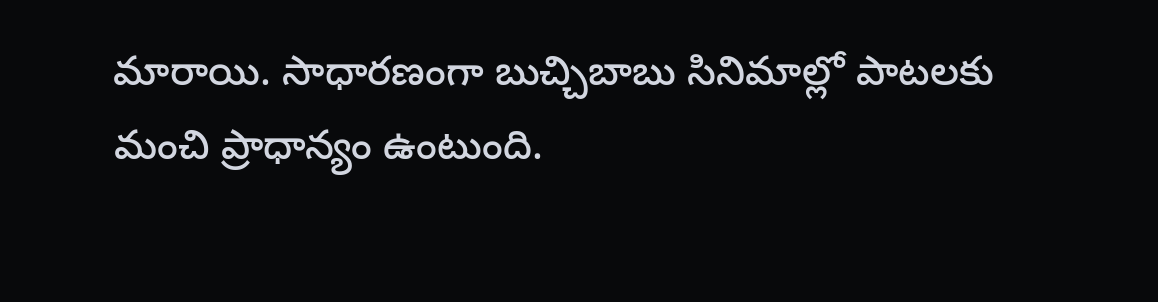మారాయి. సాధారణంగా బుచ్చిబాబు సినిమాల్లో పాటలకు మంచి ప్రాధాన్యం ఉంటుంది.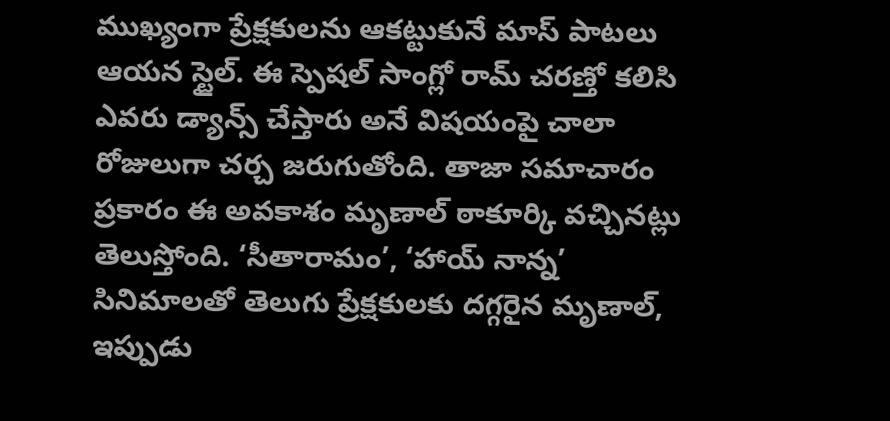ముఖ్యంగా ప్రేక్షకులను ఆకట్టుకునే మాస్ పాటలు ఆయన స్టైల్. ఈ స్పెషల్ సాంగ్లో రామ్ చరణ్తో కలిసి ఎవరు డ్యాన్స్ చేస్తారు అనే విషయంపై చాలా రోజులుగా చర్చ జరుగుతోంది. తాజా సమాచారం ప్రకారం ఈ అవకాశం మృణాల్ ఠాకూర్కి వచ్చినట్లు తెలుస్తోంది. ‘సీతారామం’, ‘హాయ్ నాన్న’ సినిమాలతో తెలుగు ప్రేక్షకులకు దగ్గరైన మృణాల్, ఇప్పుడు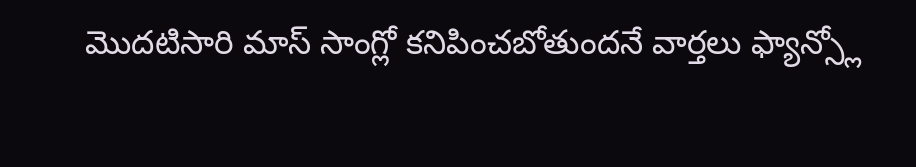మొదటిసారి మాస్ సాంగ్లో కనిపించబోతుందనే వార్తలు ఫ్యాన్స్లో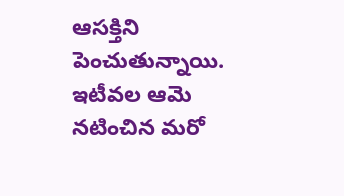ఆసక్తిని పెంచుతున్నాయి. ఇటీవల ఆమె నటించిన మరో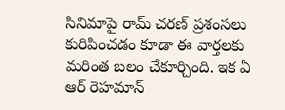సినిమాపై రామ్ చరణ్ ప్రశంసలు కురిపించడం కూడా ఈ వార్తలకు మరింత బలం చేకూర్చింది. ఇక ఏ ఆర్ రెహమాన్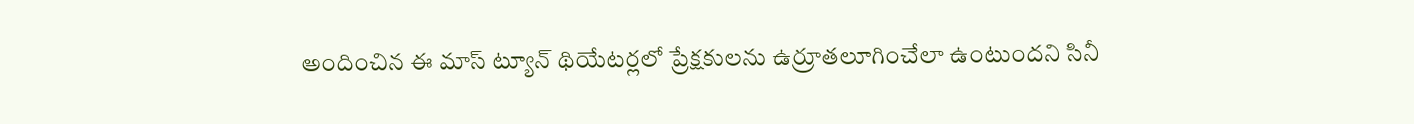అందించిన ఈ మాస్ ట్యూన్ థియేటర్లలో ప్రేక్షకులను ఉర్రూతలూగించేలా ఉంటుందని సినీ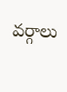వర్గాలు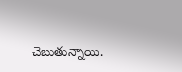చెబుతున్నాయి.